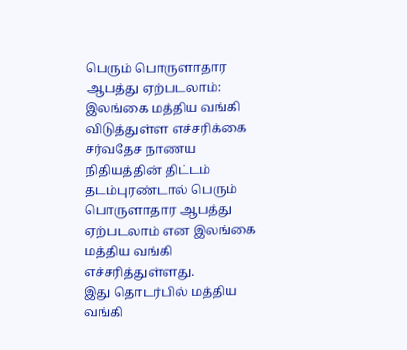பெரும் பொருளாதார ஆபத்து ஏற்படலாம்: இலங்கை மத்திய வங்கி விடுத்துள்ள எச்சரிக்கை
சர்வதேச நாணய நிதியத்தின் திட்டம் தடம்புரண்டால் பெரும் பொருளாதார ஆபத்து ஏற்படலாம் என இலங்கை மத்திய வங்கி எச்சரித்துள்ளது.
இது தொடர்பில் மத்திய வங்கி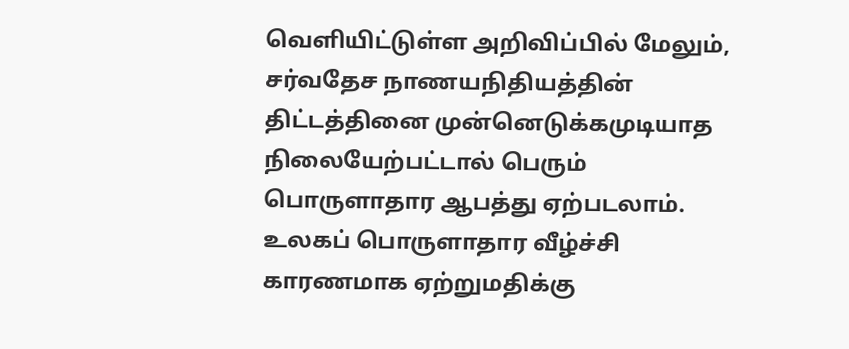வெளியிட்டுள்ள அறிவிப்பில் மேலும், சர்வதேச நாணயநிதியத்தின் திட்டத்தினை முன்னெடுக்கமுடியாத நிலையேற்பட்டால் பெரும் பொருளாதார ஆபத்து ஏற்படலாம்.
உலகப் பொருளாதார வீழ்ச்சி காரணமாக ஏற்றுமதிக்கு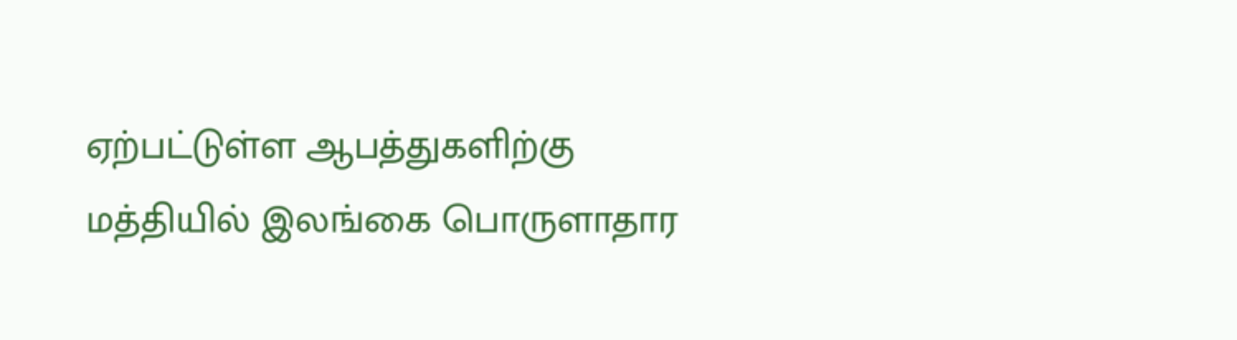ஏற்பட்டுள்ள ஆபத்துகளிற்கு மத்தியில் இலங்கை பொருளாதார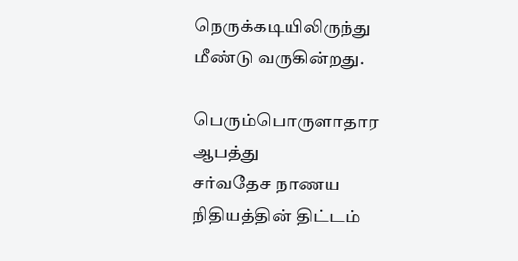நெருக்கடியிலிருந்து மீண்டு வருகின்றது.

பெரும்பொருளாதார ஆபத்து
சர்வதேச நாணய நிதியத்தின் திட்டம்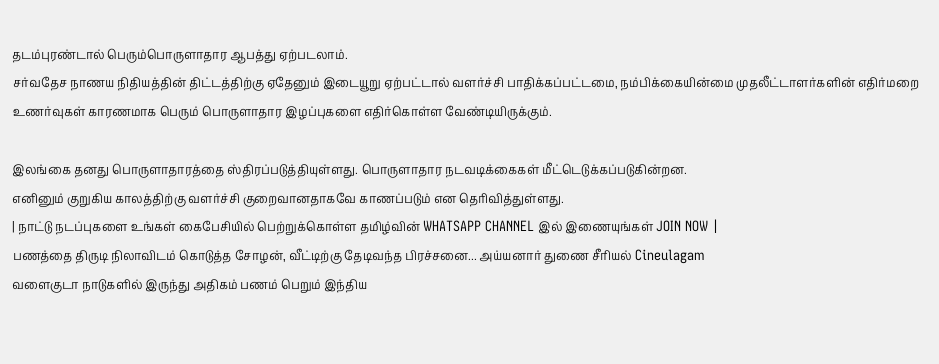தடம்புரண்டால் பெரும்பொருளாதார ஆபத்து ஏற்படலாம்.
சர்வதேச நாணய நிதியத்தின் திட்டத்திற்கு ஏதேனும் இடையூறு ஏற்பட்டால் வளர்ச்சி பாதிக்கப்பட்டமை, நம்பிக்கையின்மை முதலீட்டாளர்களின் எதிர்மறை உணர்வுகள் காரணமாக பெரும் பொருளாதார இழப்புகளை எதிர்கொள்ள வேண்டியிருக்கும்.

இலங்கை தனது பொருளாதாரத்தை ஸ்திரப்படுத்தியுள்ளது. பொருளாதார நடவடிக்கைகள் மீட்டெடுக்கப்படுகின்றன.
எனினும் குறுகிய காலத்திற்கு வளர்ச்சி குறைவானதாகவே காணப்படும் என தெரிவித்துள்ளது.
| நாட்டு நடப்புகளை உங்கள் கைபேசியில் பெற்றுக்கொள்ள தமிழ்வின் WHATSAPP CHANNEL இல் இணையுங்கள் JOIN NOW |
பணத்தை திருடி நிலாவிடம் கொடுத்த சோழன், வீட்டிற்கு தேடிவந்த பிரச்சனை... அய்யனார் துணை சீரியல் Cineulagam
வளைகுடா நாடுகளில் இருந்து அதிகம் பணம் பெறும் இந்திய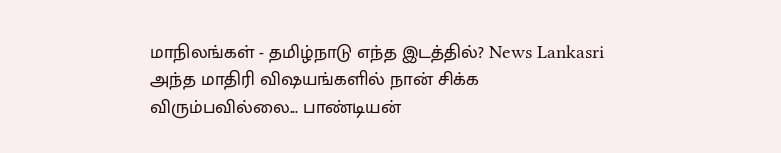மாநிலங்கள் - தமிழ்நாடு எந்த இடத்தில்? News Lankasri
அந்த மாதிரி விஷயங்களில் நான் சிக்க விரும்பவில்லை... பாண்டியன்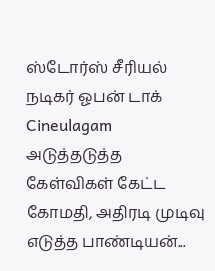ஸ்டோர்ஸ் சீரியல் நடிகர் ஓபன் டாக் Cineulagam
அடுத்தடுத்த கேள்விகள் கேட்ட கோமதி, அதிரடி முடிவு எடுத்த பாண்டியன்...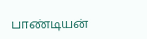பாண்டியன்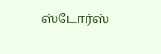ஸ்டோர்ஸ்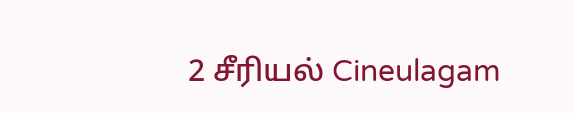2 சீரியல் Cineulagam